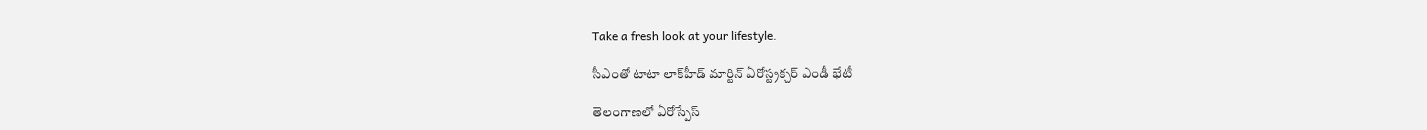Take a fresh look at your lifestyle.

సీఎంతో టాటా లాక్‌హీడ్ మార్టిన్ ఏరోస్ట్రక్చర్ ఎండీ భేటీ

తెలంగాణలో ఏరోస్పేస్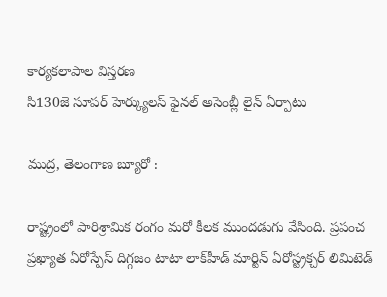కార్యకలాపాల విస్తరణ
సి130జె సూపర్ హెర్క్యులస్ ఫైనల్ అసెంబ్లీ లైన్‌ ఏర్పాటు

ముద్ర, తెలంగాణ బ్యూరో :

రాష్ట్రంలో పారిశ్రామిక రంగం మరో కీలక ముందడుగు వేసింది. ప్రపంచ ప్రఖ్యాత ఏరోస్పేస్ దిగ్గజం టాటా లాక్‌హీడ్ మార్టిన్ ఏరోస్ట్రక్చర్ లిమిటెడ్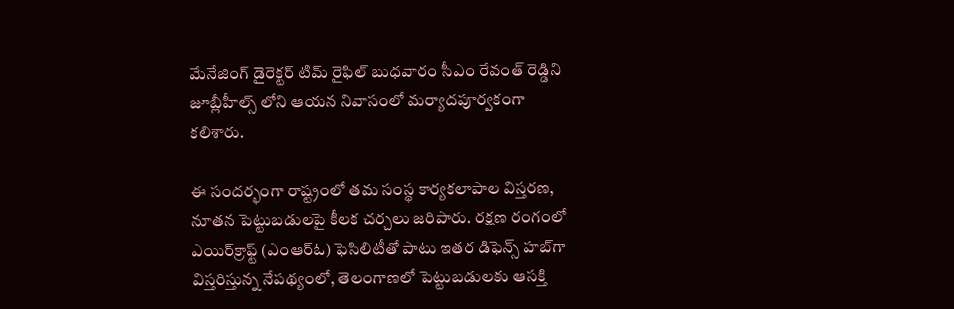మేనేజింగ్ డైరెక్టర్ టిమ్ రైఫిల్ బుధవారం సీఎం రేవంత్ రెడ్డిని జూబ్లీహీల్స్ లోని ఆయన నివాసంలో మర్యాదపూర్వకంగా కలిశారు.

ఈ సందర్భంగా రాష్ట్రంలో తమ సంస్థ కార్యకలాపాల విస్తరణ, నూతన పెట్టుబడులపై కీలక చర్చలు జరిపారు. రక్షణ రంగంలో ఎయిర్‌క్రాఫ్ట్ (ఎంఆర్ఓ) ఫెసిలిటీతో పాటు ఇతర డిఫెన్స్ హబ్‌గా విస్తరిస్తున్న నేపథ్యంలో, తెలంగాణలో పెట్టుబడులకు ఆసక్తి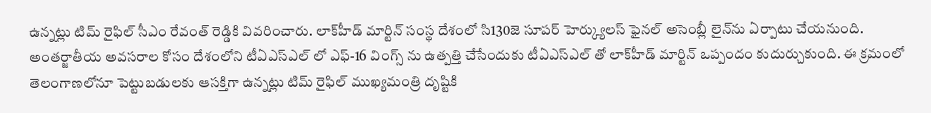ఉన్నట్లు టిమ్ రైఫిల్ సీఎం రేవంత్ రెడ్డికి వివరించారు. లాక్‌హీడ్ మార్టిన్ సంస్థ దేశంలో సి130జె సూపర్ హెర్క్యులస్ ఫైనల్ అసెంబ్లీ లైన్‌ను ఏర్పాటు చేయనుంది. అంతర్జాతీయ అవసరాల కోసం దేశంలోని టీఏఎస్ఎల్ లో ఎఫ్-16 వింగ్స్ ను ఉత్పత్తి చేసేందుకు టీఏఎస్ఎల్ తో లాక్‌హీడ్ మార్టిన్ ఒప్పందం కుదుర్చుకుంది. ఈ క్రమంలో తెలంగాణలోనూ పెట్టుబడులకు ఆసక్తిగా ఉన్నట్లు టిమ్ రైఫిల్ ముఖ్యమంత్రి దృష్టికి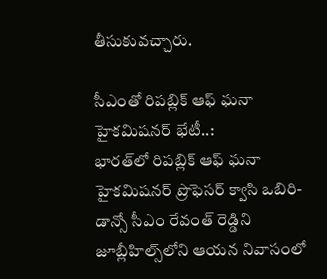తీసుకువచ్చారు.

సీఎంతో రిపబ్లిక్ ఆఫ్ ఘనా హైకమిషనర్ భేటీ..:
భారత్‌లో రిపబ్లిక్ ఆఫ్ ఘనా హైకమిషనర్ ప్రొఫెసర్ క్వాసి ఒబిరి-డాన్సో సీఎం రేవంత్ రెడ్డిని జూబ్లీహిల్స్‌లోని ఆయన నివాసంలో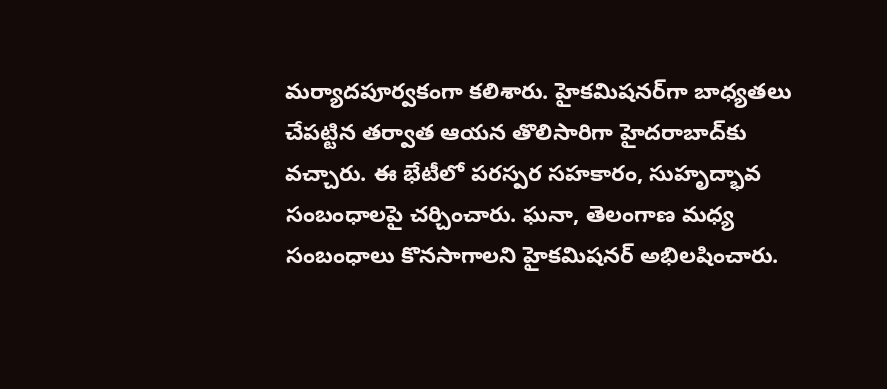మర్యాదపూర్వకంగా కలిశారు. హైకమిషనర్‌గా బాధ్యతలు చేపట్టిన తర్వాత ఆయన తొలిసారిగా హైదరాబాద్‌కు వచ్చారు. ఈ భేటీలో పరస్పర సహకారం, సుహృద్భావ సంబంధాలపై చర్చించారు. ఘనా, తెలంగాణ మధ్య సంబంధాలు కొనసాగాలని హైకమిషనర్ అభిలషించారు.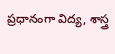ప్రధానంగా విద్య, శాస్త్ర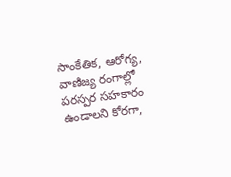సాంకేతిక, ఆరోగ్య, వాణిజ్య రంగాల్లో పరస్పర సహకారం ఉండాలని కోరగా,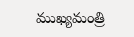ముఖ్యమంత్రి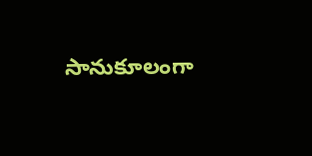సానుకూలంగా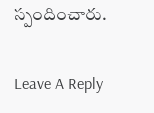స్పందించారు.

Leave A Reply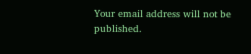Your email address will not be published.